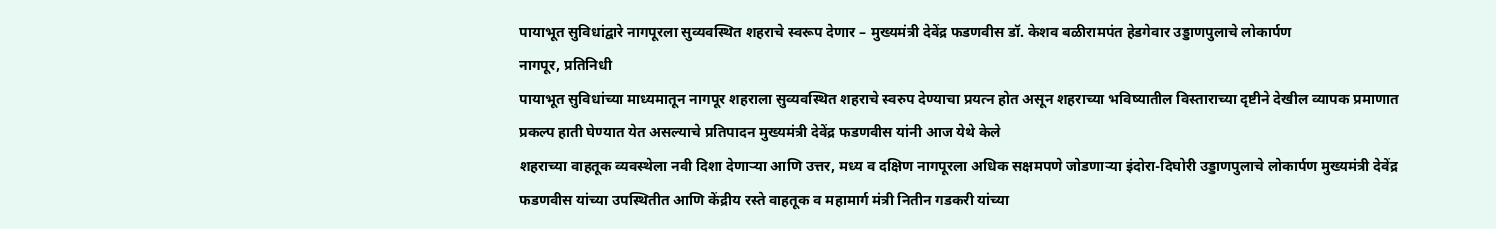पायाभूत सुविधांद्वारे नागपूरला सुव्यवस्थित शहराचे स्वरूप देणार – मुख्यमंत्री देवेंद्र फडणवीस डॉ. केशव बळीरामपंत हेडगेवार उड्डाणपुलाचे लोकार्पण
नागपूर, प्रतिनिधी
पायाभूत सुविधांच्या माध्यमातून नागपूर शहराला सुव्यवस्थित शहराचे स्वरुप देण्याचा प्रयत्न होत असून शहराच्या भविष्यातील विस्ताराच्या दृष्टीने देखील व्यापक प्रमाणात प्रकल्प हाती घेण्यात येत असल्याचे प्रतिपादन मुख्यमंत्री देवेंद्र फडणवीस यांनी आज येथे केले
शहराच्या वाहतूक व्यवस्थेला नवी दिशा देणाऱ्या आणि उत्तर, मध्य व दक्षिण नागपूरला अधिक सक्षमपणे जोडणाऱ्या इंदोरा-दिघोरी उड्डाणपुलाचे लोकार्पण मुख्यमंत्री देवेंद्र फडणवीस यांच्या उपस्थितीत आणि केंद्रीय रस्ते वाहतूक व महामार्ग मंत्री नितीन गडकरी यांच्या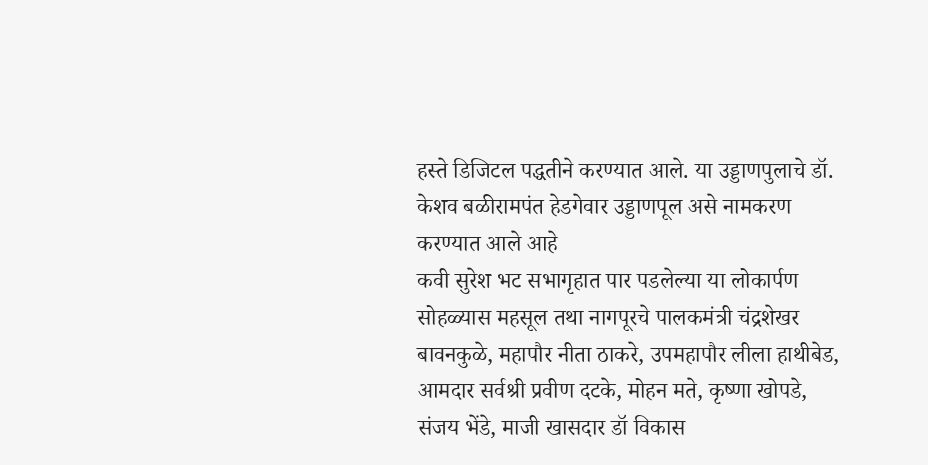हस्ते डिजिटल पद्धतीने करण्यात आले. या उड्डाणपुलाचे डॉ. केशव बळीरामपंत हेडगेवार उड्डाणपूल असे नामकरण करण्यात आले आहे
कवी सुरेश भट सभागृहात पार पडलेल्या या लोकार्पण सोहळ्यास महसूल तथा नागपूरचे पालकमंत्री चंद्रशेखर बावनकुळे, महापौर नीता ठाकरे, उपमहापौर लीला हाथीबेड, आमदार सर्वश्री प्रवीण दटके, मोहन मते, कृष्णा खोपडे, संजय भेंडे, माजी खासदार डॉ विकास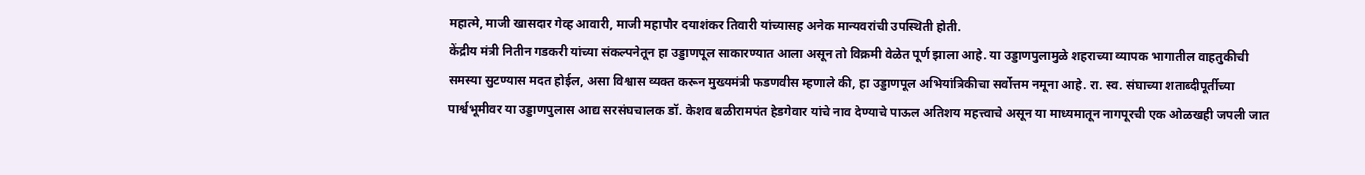महात्मे, माजी खासदार गेव्ह आवारी, माजी महापौर दयाशंकर तिवारी यांच्यासह अनेक मान्यवरांची उपस्थिती होती.
केंद्रीय मंत्री नितीन गडकरी यांच्या संकल्पनेतून हा उड्डाणपूल साकारण्यात आला असून तो विक्रमी वेळेत पूर्ण झाला आहे. या उड्डाणपुलामुळे शहराच्या व्यापक भागातील वाहतुकीची समस्या सुटण्यास मदत होईल, असा विश्वास व्यक्त करून मुख्यमंत्री फडणवीस म्हणाले की, हा उड्डाणपूल अभियांत्रिकीचा सर्वोत्तम नमूना आहे. रा. स्व. संघाच्या शताब्दीपूर्तीच्या पार्श्वभूमीवर या उड्डाणपुलास आद्य सरसंघचालक डॉ. केशव बळीरामपंत हेडगेवार यांचे नाव देण्याचे पाऊल अतिशय महत्त्वाचे असून या माध्यमातून नागपूरची एक ओळखही जपली जात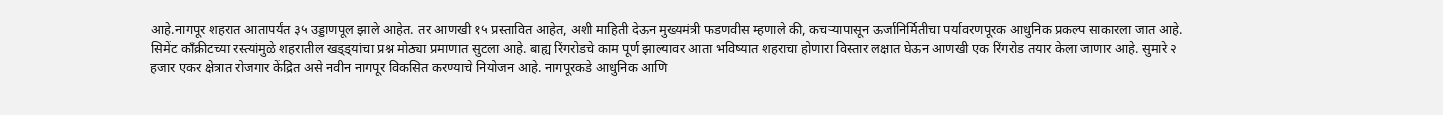आहे.नागपूर शहरात आतापर्यंत ३५ उड्डाणपूल झाले आहेत. तर आणखी १५ प्रस्तावित आहेत, अशी माहिती देऊन मुख्यमंत्री फडणवीस म्हणाले की, कचऱ्यापासून ऊर्जानिर्मितीचा पर्यावरणपूरक आधुनिक प्रकल्प साकारला जात आहे. सिमेंट काँक्रीटच्या रस्त्यांमुळे शहरातील खड्ड्यांचा प्रश्न मोठ्या प्रमाणात सुटला आहे. बाह्य रिंगरोडचे काम पूर्ण झाल्यावर आता भविष्यात शहराचा होणारा विस्तार लक्षात घेऊन आणखी एक रिंगरोड तयार केला जाणार आहे. सुमारे २ हजार एकर क्षेत्रात रोजगार केंद्रित असे नवीन नागपूर विकसित करण्याचे नियोजन आहे. नागपूरकडे आधुनिक आणि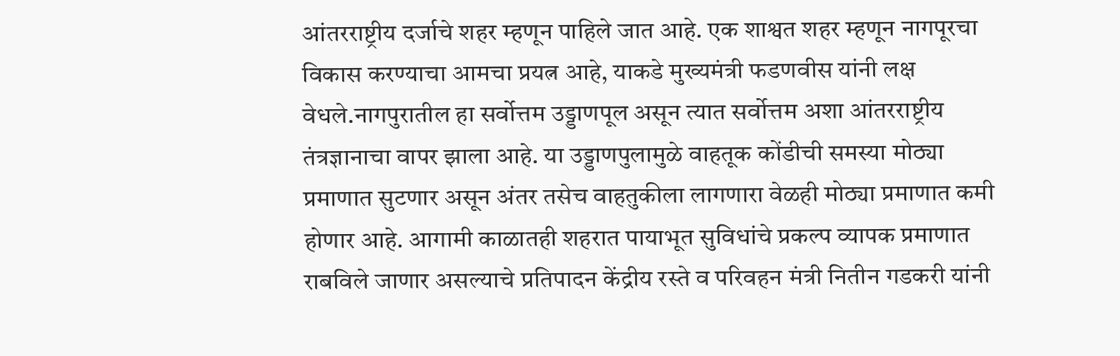आंतरराष्ट्रीय दर्जाचे शहर म्हणून पाहिले जात आहे. एक शाश्वत शहर म्हणून नागपूरचा विकास करण्याचा आमचा प्रयत्न आहे, याकडे मुख्यमंत्री फडणवीस यांनी लक्ष वेधले.नागपुरातील हा सर्वोत्तम उड्डाणपूल असून त्यात सर्वोत्तम अशा आंतरराष्ट्रीय तंत्रज्ञानाचा वापर झाला आहे. या उड्डाणपुलामुळे वाहतूक कोंडीची समस्या मोठ्या प्रमाणात सुटणार असून अंतर तसेच वाहतुकीला लागणारा वेळही मोठ्या प्रमाणात कमी होणार आहे. आगामी काळातही शहरात पायाभूत सुविधांचे प्रकल्प व्यापक प्रमाणात राबविले जाणार असल्याचे प्रतिपादन केंद्रीय रस्ते व परिवहन मंत्री नितीन गडकरी यांनी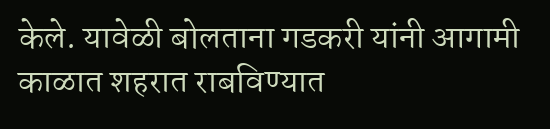केले. यावेळी बोलताना गडकरी यांनी आगामी काळात शहरात राबविण्यात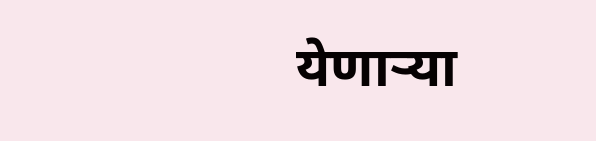येणाऱ्या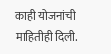काही योजनांची माहितीही दिली.